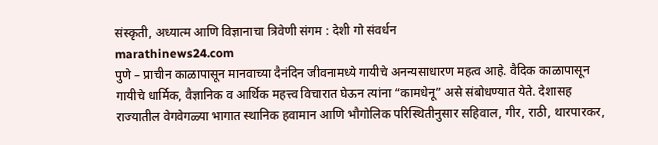संस्कृती, अध्यात्म आणि विज्ञानाचा त्रिवेणी संगम : देशी गो संवर्धन
marathinews24.com
पुणे – प्राचीन काळापासून मानवाच्या दैनंदिन जीवनामध्ये गायीचे अनन्यसाधारण महत्व आहे. वैदिक काळापासून गायीचे धार्मिक, वैज्ञानिक व आर्थिक महत्त्व विचारात घेऊन त्यांना “कामधेनू” असे संबोधण्यात येते. देशासह राज्यातील वेगवेगळ्या भागात स्थानिक हवामान आणि भौगोलिक परिस्थितीनुसार सहिवाल, गीर, राठी, थारपारकर,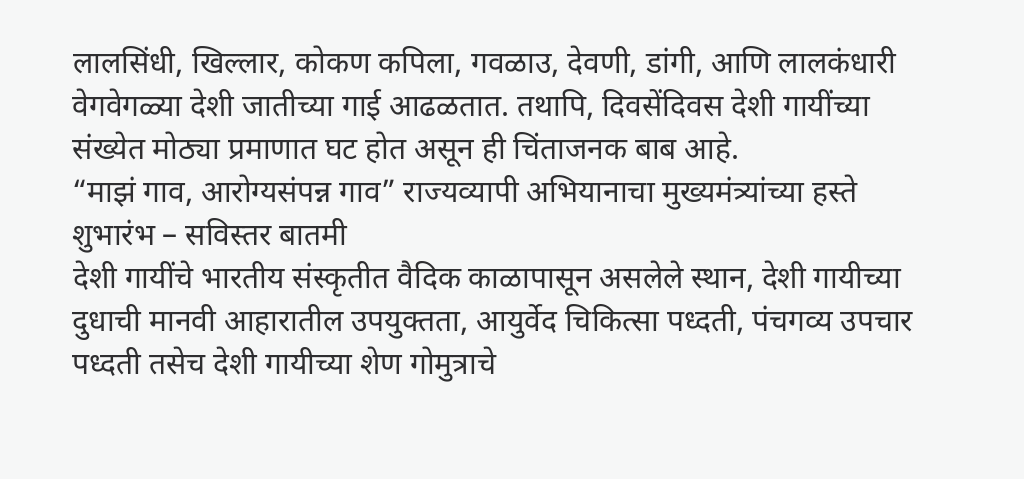लालसिंधी, खिल्लार, कोकण कपिला, गवळाउ, देवणी, डांगी, आणि लालकंधारी वेगवेगळ्या देशी जातीच्या गाई आढळतात. तथापि, दिवसेंदिवस देशी गायींच्या संख्येत मोठ्या प्रमाणात घट होत असून ही चिंताजनक बाब आहे.
“माझं गाव, आरोग्यसंपन्न गाव” राज्यव्यापी अभियानाचा मुख्यमंत्र्यांच्या हस्ते शुभारंभ – सविस्तर बातमी
देशी गायींचे भारतीय संस्कृतीत वैदिक काळापासून असलेले स्थान, देशी गायीच्या दुधाची मानवी आहारातील उपयुक्तता, आयुर्वेद चिकित्सा पध्दती, पंचगव्य उपचार पध्दती तसेच देशी गायीच्या शेण गोमुत्राचे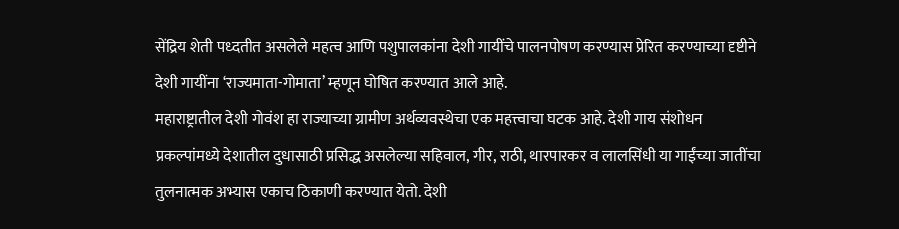सेंद्रिय शेती पध्दतीत असलेले महत्व आणि पशुपालकांना देशी गायींचे पालनपोषण करण्यास प्रेरित करण्याच्या दृष्टीने देशी गायींना ‘राज्यमाता-गोमाता’ म्हणून घोषित करण्यात आले आहे.
महाराष्ट्रातील देशी गोवंश हा राज्याच्या ग्रामीण अर्थव्यवस्थेचा एक महत्त्वाचा घटक आहे. देशी गाय संशोधन प्रकल्पांमध्ये देशातील दुधासाठी प्रसिद्ध असलेल्या सहिवाल, गीर, राठी, थारपारकर व लालसिंधी या गाईंच्या जातींचा तुलनात्मक अभ्यास एकाच ठिकाणी करण्यात येतो. देशी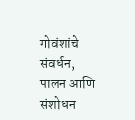गोवंशांचे संवर्धन, पालन आणि संशोधन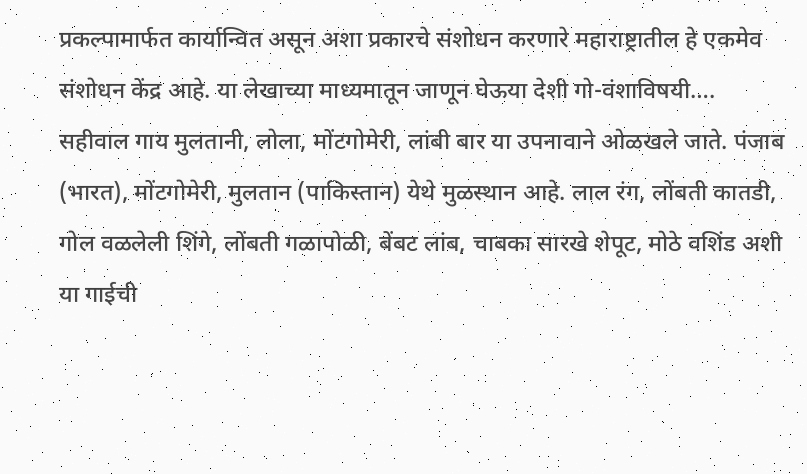प्रकल्पामार्फत कार्यान्वित असून अशा प्रकारचे संशोधन करणारे महाराष्ट्रातील हे एकमेव संशोधन केंद्र आहे. या लेखाच्या माध्यमातून जाणून घेऊया देशी गो-वंशाविषयी….
सहीवाल गाय मुलतानी, लोला, मोंटगोमेरी, लांबी बार या उपनावाने ओळखले जाते. पंजाब (भारत), मोंटगोमेरी, मुलतान (पाकिस्तान) येथे मुळस्थान आहे. लाल रंग, लोंबती कातडी, गोल वळलेली शिंगे, लोंबती गळापोळी, बेंबट लांब, चाबका सारखे शेपूट, मोठे वशिंड अशी या गाईची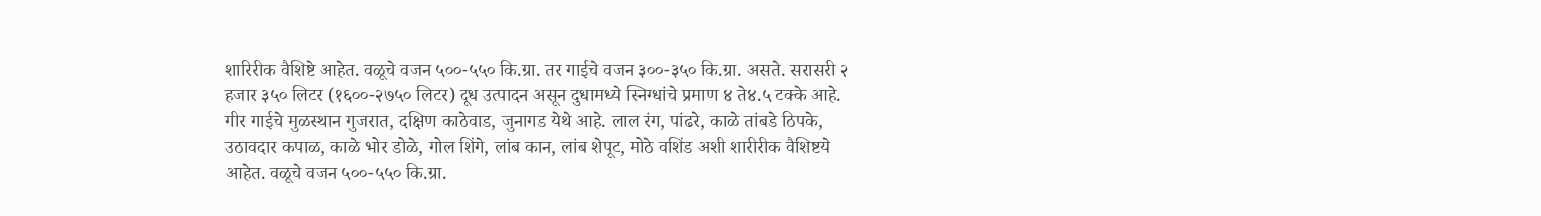शारिरीक वैशिष्टे आहेत. वळूचे वजन ५००-५५० कि.ग्रा. तर गाईचे वजन ३००-३५० कि.ग्रा. असते. सरासरी २ हजार ३५० लिटर (१६००-२७५० लिटर) दूध उत्पादन असून दुधामध्ये स्निग्धांचे प्रमाण ४ ते४.५ टक्के आहे.
गीर गाईचे मुळस्थान गुजरात, दक्षिण काठेवाड, जुनागड येथे आहे. लाल रंग, पांढरे, काळे तांबडे ठिपके, उठावदार कपाळ, काळे भोर डोळे, गोल शिंगे, लांब कान, लांब शेपूट, मोठे वशिंड अशी शारीरीक वैशिष्टये आहेत. वळूचे वजन ५००-५५० कि.ग्रा.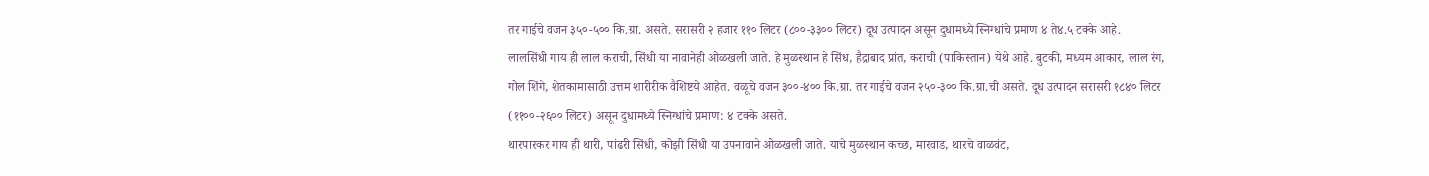तर गाईचे वजन ३५०-५०० कि.ग्रा. असते. सरासरी २ हजार ११० लिटर (८००-३३०० लिटर) दूध उत्पादन असून दुधामध्ये स्निग्धांचे प्रमाण ४ ते४.५ टक्के आहे.
लालसिंधी गाय ही लाल कराची, सिंधी या नावानेही ओळखली जाते. हे मुळस्थान हे सिंध, हैद्राबाद प्रांत, कराची (पाकिस्तान) येथे आहे. बुटकी, मध्यम आकार, लाल रंग, गोल शिंगे, शेतकामासाठी उत्तम शारीरीक वैशिष्टये आहेत. वळूचे वजन ३००-४०० कि.ग्रा. तर गाईचे वजन २५०-३०० कि.ग्रा.ची असते. दूध उत्पादन सरासरी १८४० लिटर (११००-२६०० लिटर) असून दुधामध्ये स्निग्धांचे प्रमाण: ४ टक्के असते.
थारपारकर गाय ही थारी, पांढरी सिंधी, कोझी सिंधी या उपनावाने ओळखली जाते. याचे मुळस्थान कच्छ, मारवाड, थारचे वाळवंट,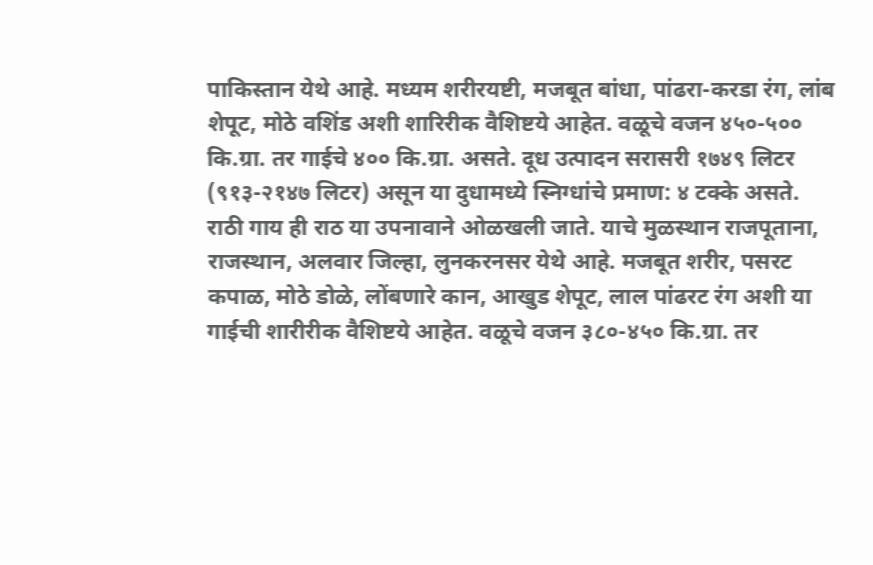पाकिस्तान येथे आहे. मध्यम शरीरयष्टी, मजबूत बांधा, पांढरा-करडा रंग, लांब शेपूट, मोठे वशिंड अशी शारिरीक वैशिष्टये आहेत. वळूचे वजन ४५०-५०० कि.ग्रा. तर गाईचे ४०० कि.ग्रा. असते. दूध उत्पादन सरासरी १७४९ लिटर (९१३-२१४७ लिटर) असून या दुधामध्ये स्निग्धांचे प्रमाण: ४ टक्के असते.
राठी गाय ही राठ या उपनावाने ओळखली जाते. याचे मुळस्थान राजपूताना, राजस्थान, अलवार जिल्हा, लुनकरनसर येथे आहे. मजबूत शरीर, पसरट कपाळ, मोठे डोळे, लोंबणारे कान, आखुड शेपूट, लाल पांढरट रंग अशी या गाईची शारीरीक वैशिष्टये आहेत. वळूचे वजन ३८०-४५० कि.ग्रा. तर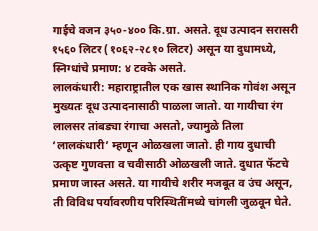गाईचे वजन ३५०-४०० कि.ग्रा. असते. दूध उत्पादन सरासरी १५६० लिटर (१०६२-२८१० लिटर) असून या दुधामध्ये, स्निग्धांचे प्रमाण: ४ टक्के असते.
लालकंधारी: महाराष्ट्रातील एक खास स्थानिक गोवंश असून मुख्यतः दूध उत्पादनासाठी पाळला जातो. या गायीचा रंग लालसर तांबड्या रंगाचा असतो, ज्यामुळे तिला ‘लालकंधारी’ म्हणून ओळखला जातो. ही गाय दुधाची उत्कृष्ट गुणवत्ता व चवीसाठी ओळखली जाते. दुधात फॅटचे प्रमाण जास्त असते. या गायीचे शरीर मजबूत व उंच असून, ती विविध पर्यावरणीय परिस्थितींमध्ये चांगली जुळवून घेते.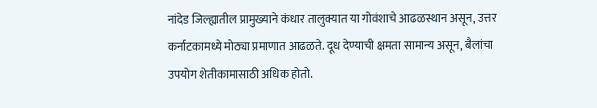नांदेड जिल्ह्यातील प्रामुख्याने कंधार तालुक्यात या गोवंशाचे आढळस्थान असून, उत्तर कर्नाटकामध्ये मोठ्या प्रमाणात आढळते. दूध देण्याची क्षमता सामान्य असून, बैलांचा उपयोग शेतीकामासाठी अधिक होतो.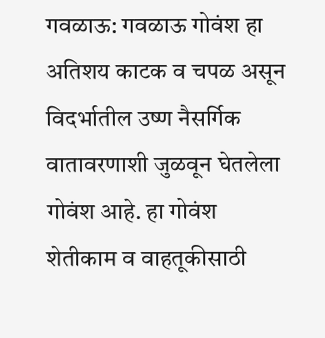गवळाऊ: गवळाऊ गोवंश हा अतिशय काटक व चपळ असून विदर्भातील उष्ण नैसर्गिक वातावरणाशी जुळवून घेतलेला गोवंश आहे. हा गोवंश शेतीकाम व वाहतूकीसाठी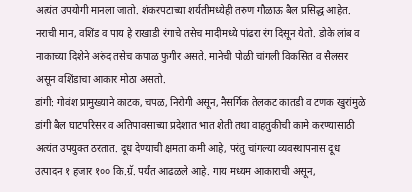अत्यंत उपयोगी मानला जातो. शंकरपटाच्या शर्यतीमध्येही तरुण गौळाऊ बैल प्रसिद्ध आहेत. नराची मान, वशिंड व पाय हे राखाडी रंगाचे तसेच मादीमध्ये पांढरा रंग दिसून येतो. डोके लांब व नाकाच्या दिशेने अरुंद तसेच कपाळ फुगीर असते. मानेची पोळी चांगली विकसित व सैलसर असून वशिंडाचा आकार मोठा असतो.
डांगी: गोवंश प्रामुख्याने काटक, चपळ, निरोगी असून, नैसर्गिक तेलकट कातडी व टणक खुरांमुळे डांगी बैल घाटपरिसर व अतिपावसाच्या प्रदेशात भात शेती तथा वाहतुकीची कामे करण्यासाठी अत्यंत उपयुक्त ठरतात. दूध देण्याची क्षमता कमी आहे, परंतु चांगल्या व्यवस्थापनास दूध उत्पादन १ हजार १०० कि.ग्रॅ. पर्यंत आढळले आहे. गाय मध्यम आकाराची असून,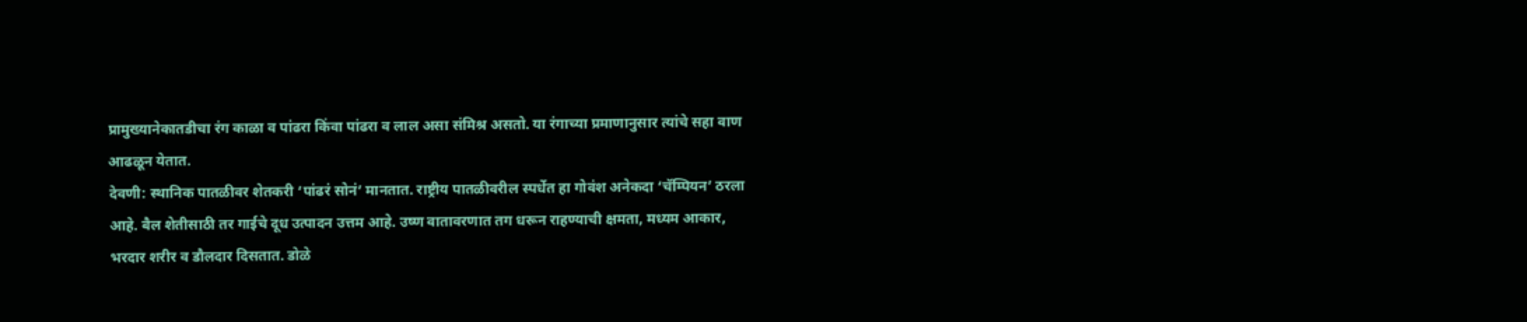प्रामुख्यानेकातडीचा रंग काळा व पांढरा किंवा पांढरा व लाल असा संमिश्र असतो. या रंगाच्या प्रमाणानुसार त्यांचे सहा वाण आढळून येतात.
देवणी: स्थानिक पातळीवर शेतकरी ‘पांढरं सोनं’ मानतात. राष्ट्रीय पातळीवरील स्पर्धेत हा गोवंश अनेकदा ‘चॅम्पियन’ ठरला आहे. बैल शेतीसाठी तर गाईचे दूध उत्पादन उत्तम आहे. उष्ण वातावरणात तग धरून राहण्याची क्षमता, मध्यम आकार, भरदार शरीर व डौलदार दिसतात. डोळे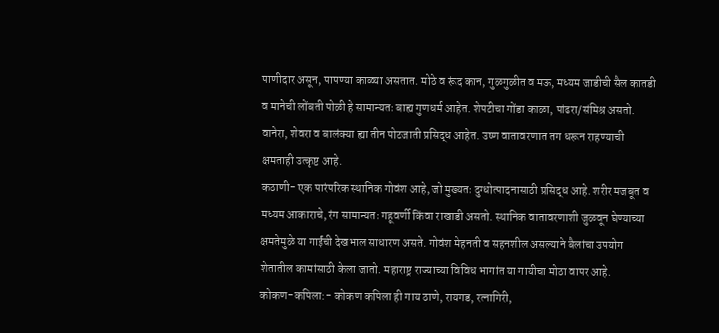पाणीदार असून, पापण्या काळ्या असतात. मोठे व रूंद कान, गुळगुळीत व मऊ, मध्यम जाडीची सैल कातडी व मानेची लोंबती पोळी हे सामान्यतः बाह्य गुणधर्म आहेत. शेपटीचा गोंडा काळा, पांढरा/संमिश्र असतो. वानेरा, शेवरा व बालंक्या ह्या तीन पोटजाती प्रसिद्ध आहेत. उष्ण वातावरणात तग धरून राहण्याची क्षमताही उत्कृष्ट आहे.
कठाणी- एक पारंपरिक स्थानिक गोवंश आहे, जो मुख्यतः दुग्धोत्पादनासाठी प्रसिद्ध आहे. शरीर मजबूत व मध्यम आकाराचे, रंग सामान्यतः गहूवर्णी किंवा राखाडी असतो. स्थानिक वातावरणाशी जुळवून घेण्याच्या क्षमतेमुळे या गाईंची देखभाल साधारण असते. गोवंश मेहनती व सहनशील असल्याने बैलांचा उपयोग शेतातील कामांसाठी केला जातो. महाराष्ट्र राज्याच्या विविध भागांत या गायीचा मोठा वापर आहे.
कोकण-कपिला:- कोकण कपिला ही गाय ठाणे, रायगड, रत्नागिरी,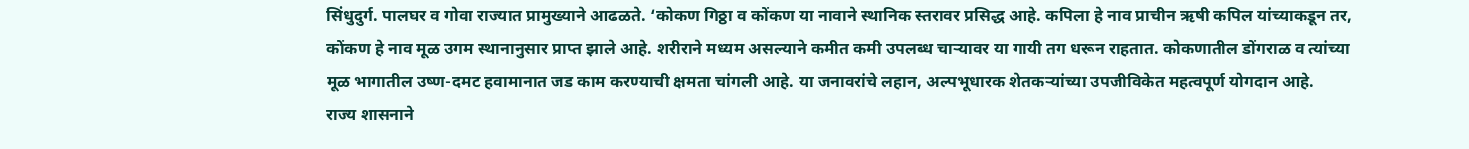सिंधुदुर्ग. पालघर व गोवा राज्यात प्रामुख्याने आढळते. ‘कोकण गिठ्ठा व कोंकण या नावाने स्थानिक स्तरावर प्रसिद्ध आहे. कपिला हे नाव प्राचीन ऋषी कपिल यांच्याकडून तर, कोंकण हे नाव मूळ उगम स्थानानुसार प्राप्त झाले आहे. शरीराने मध्यम असल्याने कमीत कमी उपलब्ध चाऱ्यावर या गायी तग धरून राहतात. कोकणातील डोंगराळ व त्यांच्या मूळ भागातील उष्ण-दमट हवामानात जड काम करण्याची क्षमता चांगली आहे. या जनावरांचे लहान, अल्पभूधारक शेतकऱ्यांच्या उपजीविकेत महत्वपूर्ण योगदान आहे.
राज्य शासनाने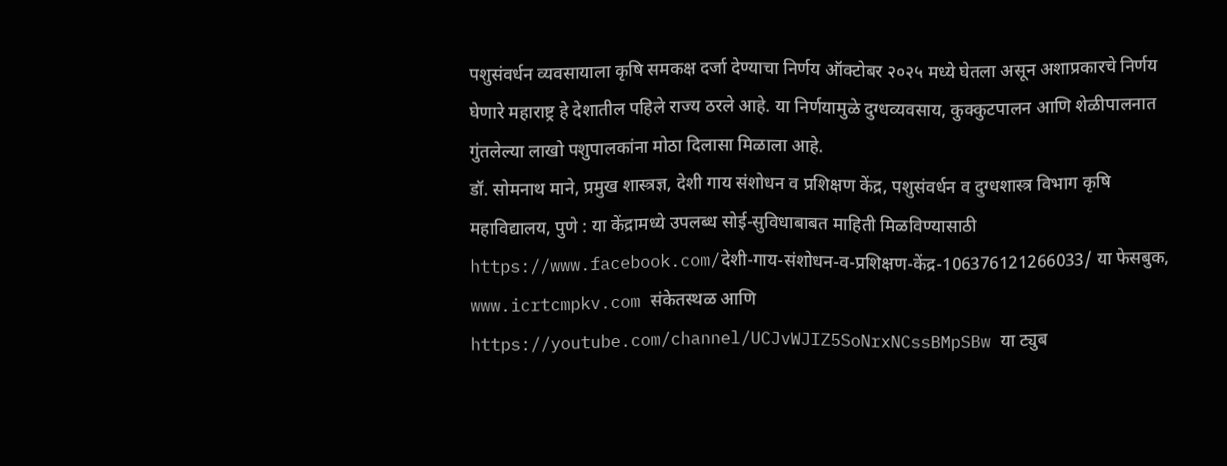पशुसंवर्धन व्यवसायाला कृषि समकक्ष दर्जा देण्याचा निर्णय ऑक्टोबर २०२५ मध्ये घेतला असून अशाप्रकारचे निर्णय घेणारे महाराष्ट्र हे देशातील पहिले राज्य ठरले आहे. या निर्णयामुळे दुग्धव्यवसाय, कुक्कुटपालन आणि शेळीपालनात गुंतलेल्या लाखो पशुपालकांना मोठा दिलासा मिळाला आहे.
डॉ. सोमनाथ माने, प्रमुख शास्त्रज्ञ, देशी गाय संशोधन व प्रशिक्षण केंद्र, पशुसंवर्धन व दुग्धशास्त्र विभाग कृषि महाविद्यालय, पुणे : या केंद्रामध्ये उपलब्ध सोई-सुविधाबाबत माहिती मिळविण्यासाठी https://www.facebook.com/देशी-गाय-संशोधन-व-प्रशिक्षण-केंद्र-106376121266033/ या फेसबुक, www.icrtcmpkv.com संकेतस्थळ आणि https://youtube.com/channel/UCJvWJIZ5SoNrxNCssBMpSBw या ट्युब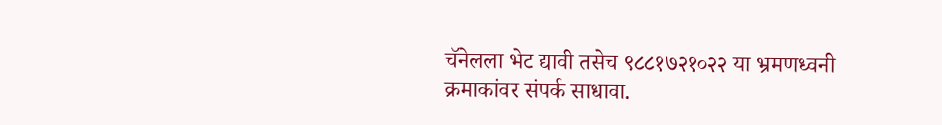चॅनेलला भेट द्यावी तसेच ९८८१७२१०२२ या भ्रमणध्वनी क्रमाकांवर संपर्क साधावा.